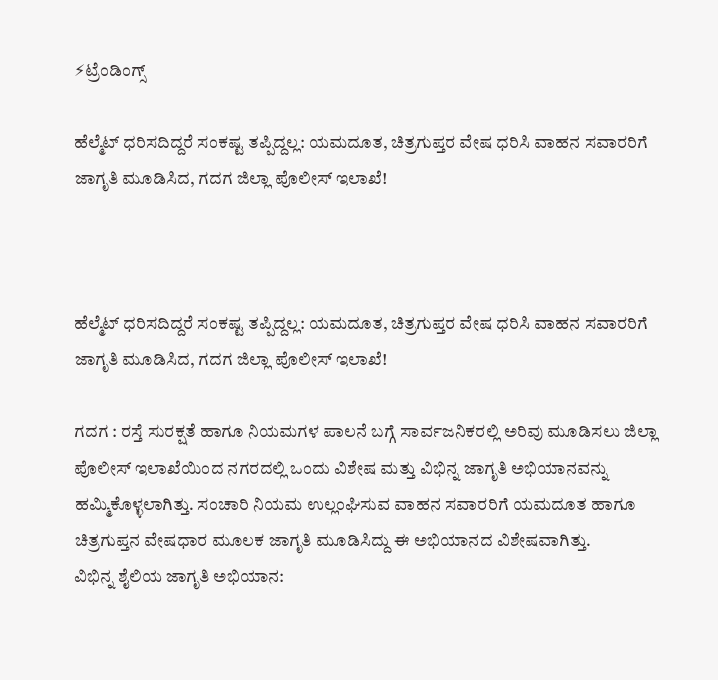⚡ಟ್ರೆಂಡಿಂಗ್ಸ್

ಹೆಲ್ಮೆಟ್ ಧರಿಸದಿದ್ದರೆ ಸಂಕಷ್ಟ ತಪ್ಪಿದ್ದಲ್ಲ: ಯಮದೂತ, ಚಿತ್ರಗುಪ್ತರ ವೇಷ ಧರಿಸಿ ವಾಹನ ಸವಾರರಿಗೆ ಜಾಗೃತಿ ಮೂಡಿಸಿದ, ಗದಗ ಜಿಲ್ಲಾ ಪೊಲೀಸ್ ಇಲಾಖೆ!



ಹೆಲ್ಮೆಟ್ ಧರಿಸದಿದ್ದರೆ ಸಂಕಷ್ಟ ತಪ್ಪಿದ್ದಲ್ಲ: ಯಮದೂತ, ಚಿತ್ರಗುಪ್ತರ ವೇಷ ಧರಿಸಿ ವಾಹನ ಸವಾರರಿಗೆ ಜಾಗೃತಿ ಮೂಡಿಸಿದ, ಗದಗ ಜಿಲ್ಲಾ ಪೊಲೀಸ್ ಇಲಾಖೆ!

ಗದಗ : ರಸ್ತೆ ಸುರಕ್ಷತೆ ಹಾಗೂ ನಿಯಮಗಳ ಪಾಲನೆ ಬಗ್ಗೆ ಸಾರ್ವಜನಿಕರಲ್ಲಿ ಅರಿವು ಮೂಡಿಸಲು ಜಿಲ್ಲಾ ಪೊಲೀಸ್ ಇಲಾಖೆಯಿಂದ ನಗರದಲ್ಲಿ ಒಂದು ವಿಶೇಷ ಮತ್ತು ವಿಭಿನ್ನ ಜಾಗೃತಿ ಅಭಿಯಾನವನ್ನು ಹಮ್ಮಿಕೊಳ್ಳಲಾಗಿತ್ತು. ಸಂಚಾರಿ ನಿಯಮ ಉಲ್ಲಂಘಿಸುವ ವಾಹನ ಸವಾರರಿಗೆ ಯಮದೂತ ಹಾಗೂ ಚಿತ್ರಗುಪ್ತನ ವೇಷಧಾರ ಮೂಲಕ ಜಾಗೃತಿ ಮೂಡಿಸಿದ್ದು ಈ ಅಭಿಯಾನದ ವಿಶೇಷವಾಗಿತ್ತು.
ವಿಭಿನ್ನ ಶೈಲಿಯ ಜಾಗೃತಿ ಅಭಿಯಾನ: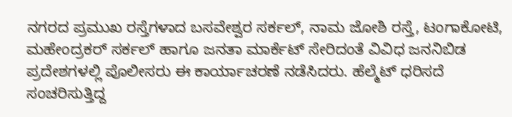ನಗರದ ಪ್ರಮುಖ ರಸ್ತೆಗಳಾದ ಬಸವೇಶ್ವರ ಸರ್ಕಲ್, ನಾಮ ಜೋಶಿ ರಸ್ತೆ, ಟಂಗಾಕೋಟಿ, ಮಹೇಂದ್ರಕರ್ ಸರ್ಕಲ್ ಹಾಗೂ ಜನತಾ ಮಾರ್ಕೆಟ್ ಸೇರಿದಂತೆ ವಿವಿಧ ಜನನಿಬಿಡ ಪ್ರದೇಶಗಳಲ್ಲಿ ಪೊಲೀಸರು ಈ ಕಾರ್ಯಾಚರಣೆ ನಡೆಸಿದರು. ಹೆಲ್ಮೆಟ್ ಧರಿಸದೆ ಸಂಚರಿಸುತ್ತಿದ್ದ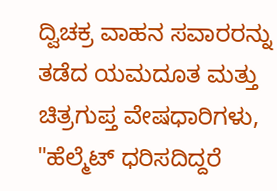ದ್ವಿಚಕ್ರ ವಾಹನ ಸವಾರರನ್ನು ತಡೆದ ಯಮದೂತ ಮತ್ತು ಚಿತ್ರಗುಪ್ತ ವೇಷಧಾರಿಗಳು, "ಹೆಲ್ಮೆಟ್ ಧರಿಸದಿದ್ದರೆ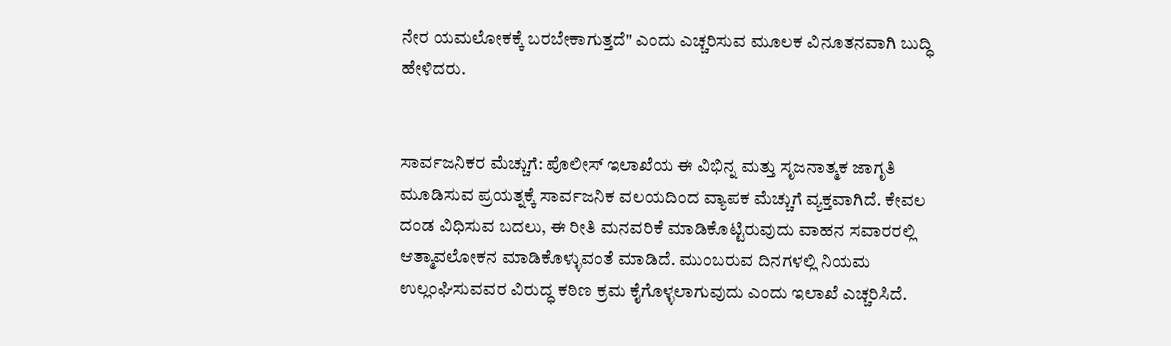ನೇರ ಯಮಲೋಕಕ್ಕೆ ಬರಬೇಕಾಗುತ್ತದೆ" ಎಂದು ಎಚ್ಚರಿಸುವ ಮೂಲಕ ವಿನೂತನವಾಗಿ ಬುದ್ಧಿ ಹೇಳಿದರು.


ಸಾರ್ವಜನಿಕರ ಮೆಚ್ಚುಗೆ: ಪೊಲೀಸ್ ಇಲಾಖೆಯ ಈ ವಿಭಿನ್ನ ಮತ್ತು ಸೃಜನಾತ್ಮಕ ಜಾಗೃತಿ ಮೂಡಿಸುವ ಪ್ರಯತ್ನಕ್ಕೆ ಸಾರ್ವಜನಿಕ ವಲಯದಿಂದ ವ್ಯಾಪಕ ಮೆಚ್ಚುಗೆ ವ್ಯಕ್ತವಾಗಿದೆ. ಕೇವಲ ದಂಡ ವಿಧಿಸುವ ಬದಲು, ಈ ರೀತಿ ಮನವರಿಕೆ ಮಾಡಿಕೊಟ್ಟಿರುವುದು ವಾಹನ ಸವಾರರಲ್ಲಿ ಆತ್ಮಾವಲೋಕನ ಮಾಡಿಕೊಳ್ಳುವಂತೆ ಮಾಡಿದೆ. ಮುಂಬರುವ ದಿನಗಳಲ್ಲಿ ನಿಯಮ ಉಲ್ಲಂಘಿಸುವವರ ವಿರುದ್ಧ ಕಠಿಣ ಕ್ರಮ ಕೈಗೊಳ್ಳಲಾಗುವುದು ಎಂದು ಇಲಾಖೆ ಎಚ್ಚರಿಸಿದೆ.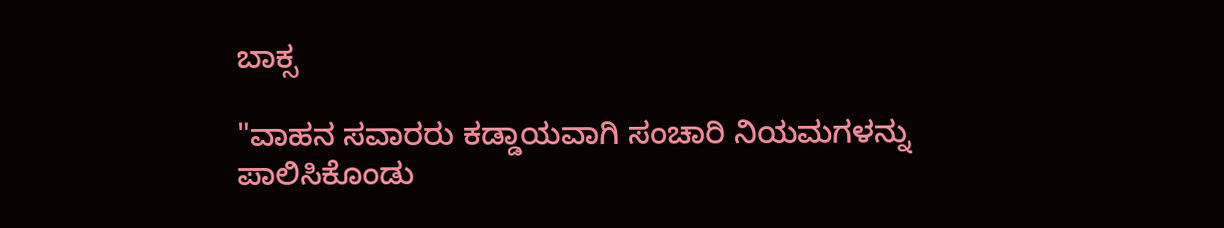ಬಾಕ್ಸ

"ವಾಹನ ಸವಾರರು ಕಡ್ಡಾಯವಾಗಿ ಸಂಚಾರಿ ನಿಯಮಗಳನ್ನು ಪಾಲಿಸಿಕೊಂಡು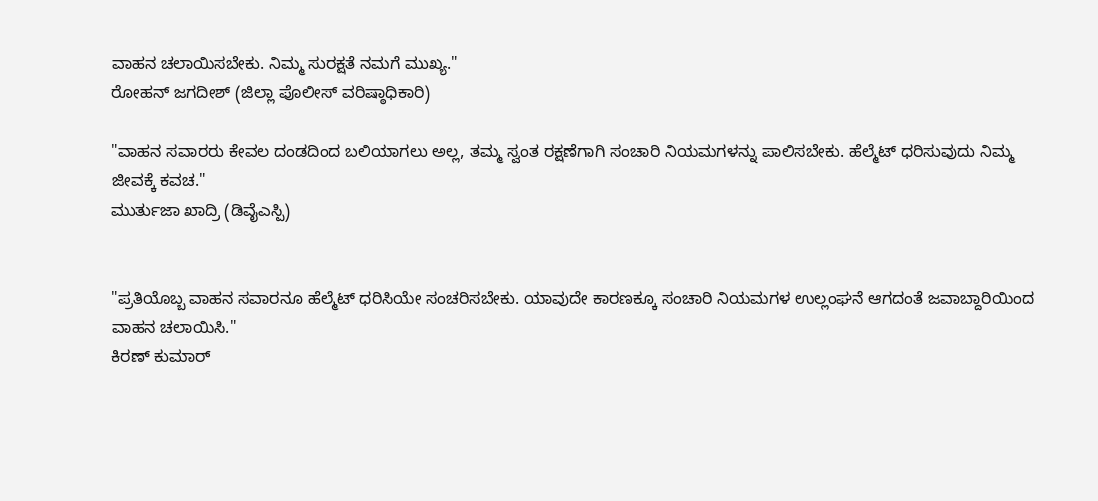ವಾಹನ ಚಲಾಯಿಸಬೇಕು. ನಿಮ್ಮ ಸುರಕ್ಷತೆ ನಮಗೆ ಮುಖ್ಯ."
ರೋಹನ್ ಜಗದೀಶ್ (ಜಿಲ್ಲಾ ಪೊಲೀಸ್ ವರಿಷ್ಠಾಧಿಕಾರಿ)

"ವಾಹನ ಸವಾರರು ಕೇವಲ ದಂಡದಿಂದ ಬಲಿಯಾಗಲು ಅಲ್ಲ, ತಮ್ಮ ಸ್ವಂತ ರಕ್ಷಣೆಗಾಗಿ ಸಂಚಾರಿ ನಿಯಮಗಳನ್ನು ಪಾಲಿಸಬೇಕು. ಹೆಲ್ಮೆಟ್ ಧರಿಸುವುದು ನಿಮ್ಮ ಜೀವಕ್ಕೆ ಕವಚ."
ಮುರ್ತುಜಾ ಖಾದ್ರಿ (ಡಿವೈಎಸ್ಪಿ)


"ಪ್ರತಿಯೊಬ್ಬ ವಾಹನ ಸವಾರನೂ ಹೆಲ್ಮೆಟ್ ಧರಿಸಿಯೇ ಸಂಚರಿಸಬೇಕು. ಯಾವುದೇ ಕಾರಣಕ್ಕೂ ಸಂಚಾರಿ ನಿಯಮಗಳ ಉಲ್ಲಂಘನೆ ಆಗದಂತೆ ಜವಾಬ್ದಾರಿಯಿಂದ ವಾಹನ ಚಲಾಯಿಸಿ."
ಕಿರಣ್ ಕುಮಾರ್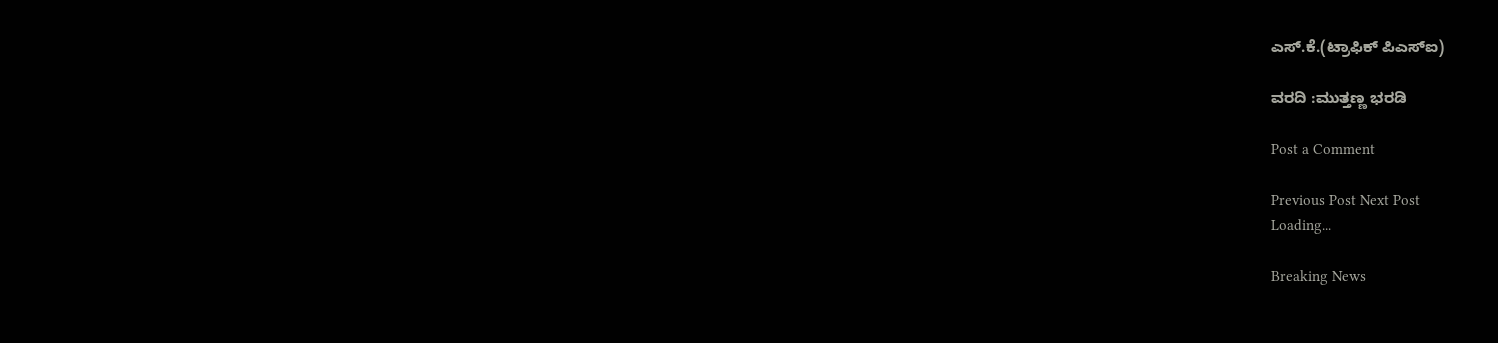ಎಸ್.ಕೆ.(ಟ್ರಾಫಿಕ್ ಪಿಎಸ್ಐ)

ವರದಿ :ಮುತ್ತಣ್ಣ ಭರಡಿ

Post a Comment

Previous Post Next Post
Loading...

Breaking News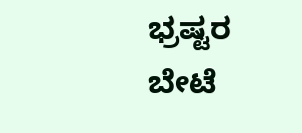ಭ್ರಷ್ಟರ ಬೇಟೆ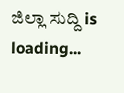ಜಿಲ್ಲಾ ಸುದ್ದಿ is loading...